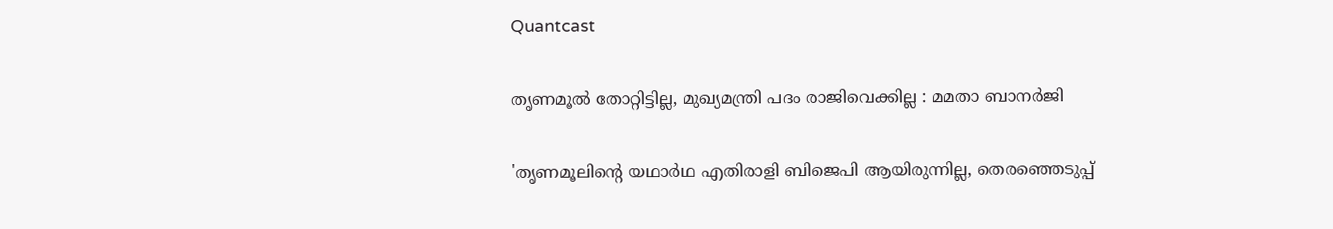Quantcast

തൃണമൂല്‍ തോറ്റിട്ടില്ല, മുഖ്യമന്ത്രി പദം രാജിവെക്കില്ല : മമതാ ബാനര്‍ജി

'തൃണമൂലിൻ്റെ യഥാര്‍ഥ എതിരാളി ബിജെപി ആയിരുന്നില്ല, തെരഞ്ഞെടുപ്പ്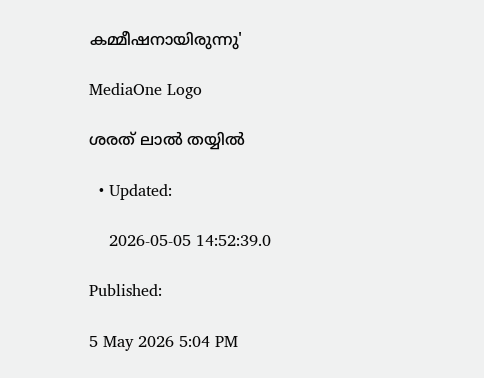കമ്മീഷനായിരുന്നു'

MediaOne Logo

ശരത് ലാൽ തയ്യിൽ

  • Updated:

    2026-05-05 14:52:39.0

Published:

5 May 2026 5:04 PM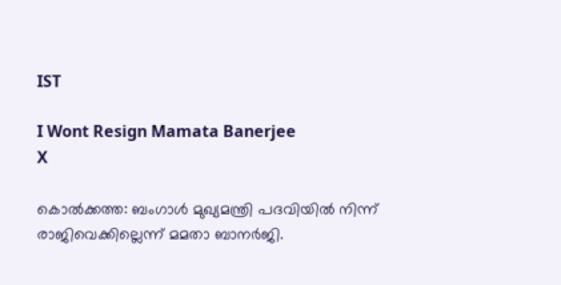IST

I Wont Resign Mamata Banerjee
X

കൊല്‍ക്കത്ത: ബംഗാള്‍ മുഖ്യമന്ത്രി പദവിയില്‍ നിന്ന് രാജിവെക്കില്ലെന്ന് മമതാ ബാനര്‍ജി.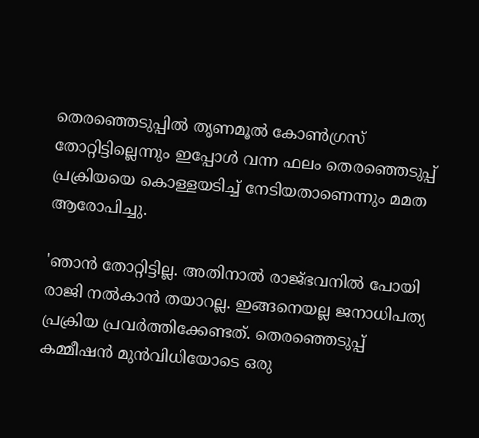തെരഞ്ഞെടുപ്പില്‍ തൃണമൂല്‍ കോണ്‍ഗ്രസ് തോറ്റിട്ടില്ലെന്നും ഇപ്പോള്‍ വന്ന ഫലം തെരഞ്ഞെടുപ്പ് പ്രക്രിയയെ കൊള്ളയടിച്ച് നേടിയതാണെന്നും മമത ആരോപിച്ചു.

'ഞാന്‍ തോറ്റിട്ടില്ല. അതിനാല്‍ രാജ്ഭവനില്‍ പോയി രാജി നല്‍കാന്‍ തയാറല്ല. ഇങ്ങനെയല്ല ജനാധിപത്യ പ്രക്രിയ പ്രവര്‍ത്തിക്കേണ്ടത്. തെരഞ്ഞെടുപ്പ് കമ്മീഷന്‍ മുന്‍വിധിയോടെ ഒരു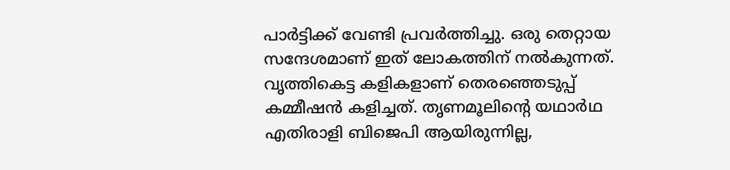പാര്‍ട്ടിക്ക് വേണ്ടി പ്രവര്‍ത്തിച്ചു. ഒരു തെറ്റായ സന്ദേശമാണ് ഇത് ലോകത്തിന് നല്‍കുന്നത്. വൃത്തികെട്ട കളികളാണ് തെരഞ്ഞെടുപ്പ് കമ്മീഷന്‍ കളിച്ചത്. തൃണമൂലിന്റെ യഥാര്‍ഥ എതിരാളി ബിജെപി ആയിരുന്നില്ല,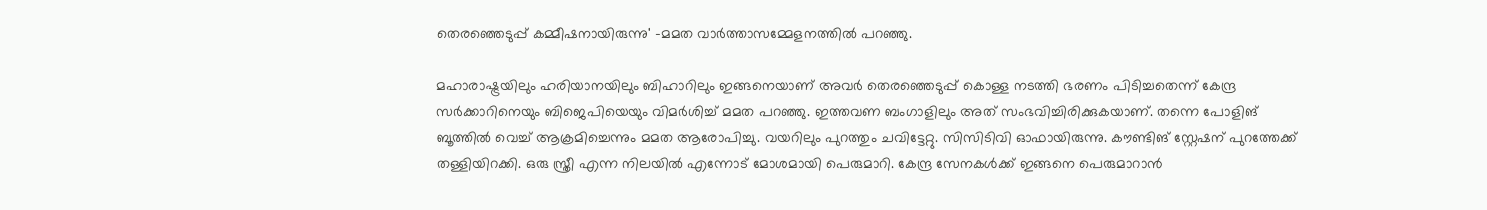തെരഞ്ഞെടുപ്പ് കമ്മീഷനായിരുന്നു' -മമത വാര്‍ത്താസമ്മേളനത്തില്‍ പറഞ്ഞു.

മഹാരാഷ്ട്രയിലും ഹരിയാനയിലും ബിഹാറിലും ഇങ്ങനെയാണ് അവര്‍ തെരഞ്ഞെടുപ്പ് കൊള്ള നടത്തി ഭരണം പിടിച്ചതെന്ന് കേന്ദ്ര സര്‍ക്കാറിനെയും ബിജെപിയെയും വിമര്‍ശിച്ച് മമത പറഞ്ഞു. ഇത്തവണ ബംഗാളിലും അത് സംഭവിച്ചിരിക്കുകയാണ്. തന്നെ പോളിങ് ബൂത്തില്‍ വെച്ച് ആക്രമിച്ചെന്നും മമത ആരോപിച്ചു. വയറിലും പുറത്തും ചവിട്ടേറ്റു. സിസിടിവി ഓഫായിരുന്നു. കൗണ്ടിങ് സ്റ്റേഷന് പുറത്തേക്ക് തള്ളിയിറക്കി. ഒരു സ്ത്രീ എന്ന നിലയില്‍ എന്നോട് മോശമായി പെരുമാറി. കേന്ദ്ര സേനകള്‍ക്ക് ഇങ്ങനെ പെരുമാറാന്‍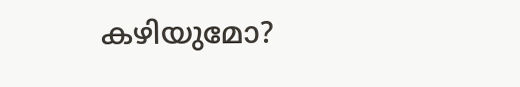കഴിയുമോ?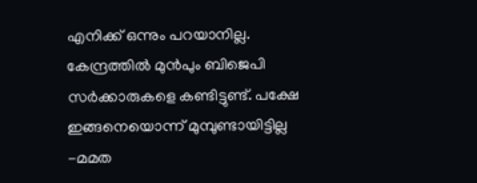എനിക്ക് ഒന്നും പറയാനില്ല. കേന്ദ്രത്തില്‍ മുന്‍പും ബിജെപി സര്‍ക്കാരുകളെ കണ്ടിട്ടുണ്ട്. പക്ഷേ ഇങ്ങനെയൊന്ന് മുമ്പുണ്ടായിട്ടില്ല -മമത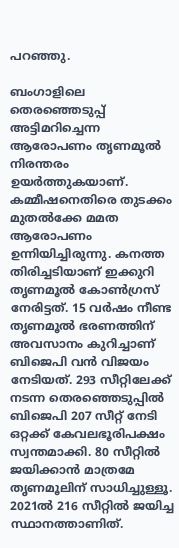പറഞ്ഞു.

ബംഗാളിലെ തെരഞ്ഞെടുപ്പ് അട്ടിമറിച്ചെന്ന ആരോപണം തൃണമൂല്‍ നിരന്തരം ഉയര്‍ത്തുകയാണ്. കമ്മീഷനെതിരെ തുടക്കം മുതല്‍ക്കേ മമത ആരോപണം ഉന്നിയിച്ചിരുന്നു. കനത്ത തിരിച്ചടിയാണ് ഇക്കുറി തൃണമൂല്‍ കോണ്‍ഗ്രസ് നേരിട്ടത്. 15 വര്‍ഷം നീണ്ട തൃണമൂല്‍ ഭരണത്തിന് അവസാനം കുറിച്ചാണ് ബിജെപി വന്‍ വിജയം നേടിയത്. 293 സീറ്റിലേക്ക് നടന്ന തെരഞ്ഞെടുപ്പില്‍ ബിജെപി 207 സീറ്റ് നേടി ഒറ്റക്ക് കേവലഭൂരിപക്ഷം സ്വന്തമാക്കി. 80 സീറ്റില്‍ ജയിക്കാന്‍ മാത്രമേ തൃണമൂലിന് സാധിച്ചുള്ളൂ. 2021ല്‍ 216 സീറ്റില്‍ ജയിച്ച സ്ഥാനത്താണിത്.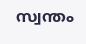സ്വന്തം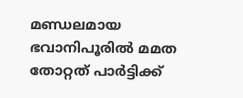മണ്ഡലമായ ഭവാനിപൂരില്‍ മമത തോറ്റത് പാര്‍ട്ടിക്ക്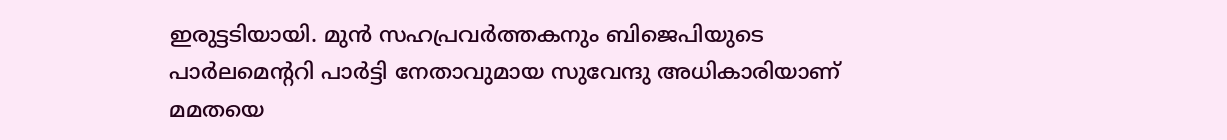ഇരുട്ടടിയായി. മുന്‍ സഹപ്രവര്‍ത്തകനും ബിജെപിയുടെ പാര്‍ലമെന്ററി പാര്‍ട്ടി നേതാവുമായ സുവേന്ദു അധികാരിയാണ് മമതയെ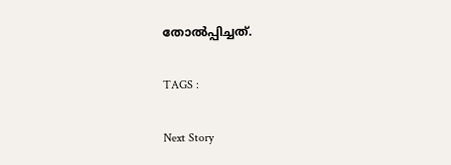തോല്‍പ്പിച്ചത്.

TAGS :

Next Story